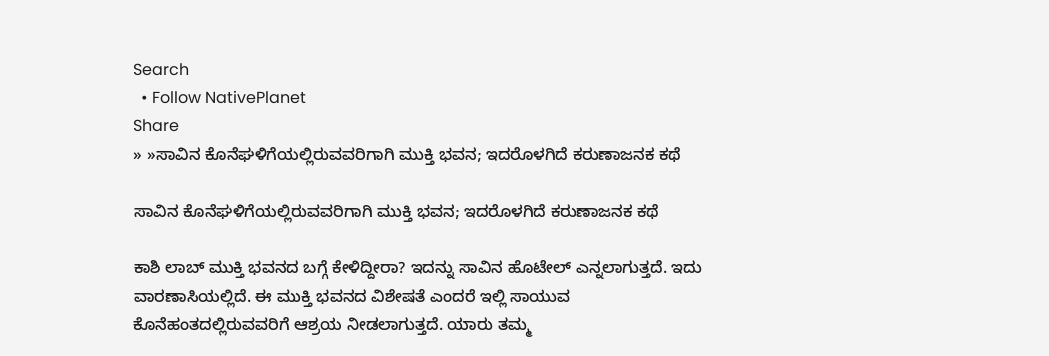Search
  • Follow NativePlanet
Share
» »ಸಾವಿನ ಕೊನೆಘಳಿಗೆಯಲ್ಲಿರುವವರಿಗಾಗಿ ಮುಕ್ತಿ ಭವನ; ಇದರೊಳಗಿದೆ ಕರುಣಾಜನಕ ಕಥೆ

ಸಾವಿನ ಕೊನೆಘಳಿಗೆಯಲ್ಲಿರುವವರಿಗಾಗಿ ಮುಕ್ತಿ ಭವನ; ಇದರೊಳಗಿದೆ ಕರುಣಾಜನಕ ಕಥೆ

ಕಾಶಿ ಲಾಬ್ ಮುಕ್ತಿ ಭವನದ ಬಗ್ಗೆ ಕೇಳಿದ್ದೀರಾ? ಇದನ್ನು ಸಾವಿನ ಹೊಟೇಲ್ ಎನ್ನಲಾಗುತ್ತದೆ. ಇದು ವಾರಣಾಸಿಯಲ್ಲಿದೆ. ಈ ಮುಕ್ತಿ ಭವನದ ವಿಶೇಷತೆ ಎಂದರೆ ಇಲ್ಲಿ ಸಾಯುವ ಕೊನೆಹಂತದಲ್ಲಿರುವವರಿಗೆ ಆಶ್ರಯ ನೀಡಲಾಗುತ್ತದೆ. ಯಾರು ತಮ್ಮ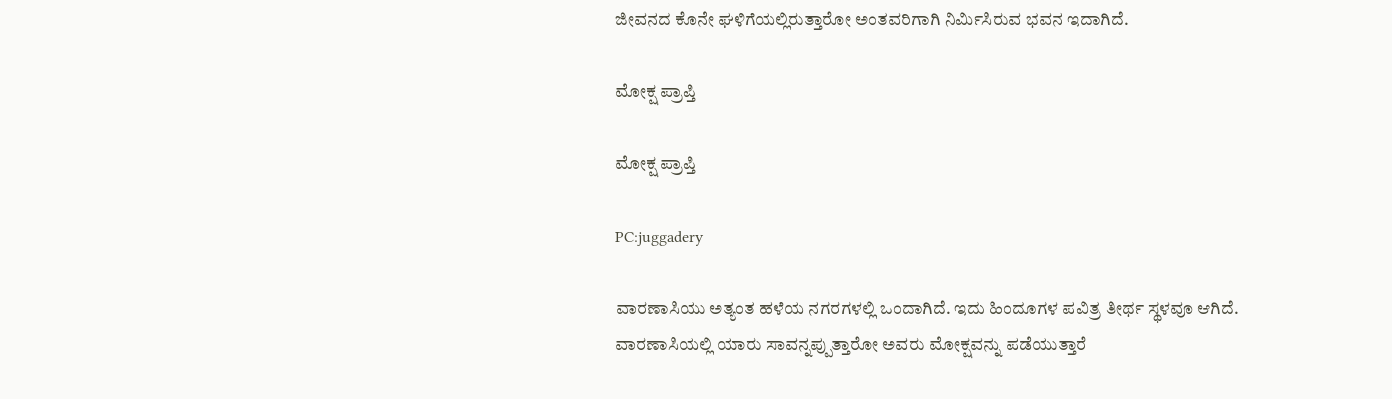ಜೀವನದ ಕೊನೇ ಘಳಿಗೆಯಲ್ಲಿರುತ್ತಾರೋ ಅಂತವರಿಗಾಗಿ ನಿರ್ಮಿಸಿರುವ ಭವನ ಇದಾಗಿದೆ.

ಮೋಕ್ಷ ಪ್ರಾಪ್ತಿ

ಮೋಕ್ಷ ಪ್ರಾಪ್ತಿ

PC:juggadery

ವಾರಣಾಸಿಯು ಅತ್ಯಂತ ಹಳೆಯ ನಗರಗಳಲ್ಲಿ ಒಂದಾಗಿದೆ. ಇದು ಹಿಂದೂಗಳ ಪವಿತ್ರ ತೀರ್ಥ ಸ್ಥಳವೂ ಆಗಿದೆ. ವಾರಣಾಸಿಯಲ್ಲಿ ಯಾರು ಸಾವನ್ನಪ್ಪುತ್ತಾರೋ ಅವರು ಮೋಕ್ಷವನ್ನು ಪಡೆಯುತ್ತಾರೆ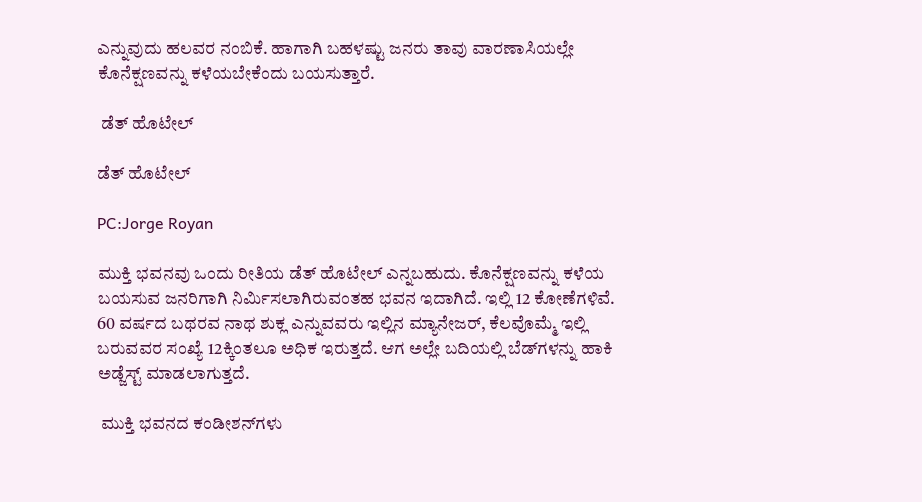ಎನ್ನುವುದು ಹಲವರ ನಂಬಿಕೆ. ಹಾಗಾಗಿ ಬಹಳಷ್ಟು ಜನರು ತಾವು ವಾರಣಾಸಿಯಲ್ಲೇ ಕೊನೆಕ್ಷಣವನ್ನು ಕಳೆಯಬೇಕೆಂದು ಬಯಸುತ್ತಾರೆ.

 ಡೆತ್ ಹೊಟೇಲ್

ಡೆತ್ ಹೊಟೇಲ್

PC:Jorge Royan

ಮುಕ್ತಿ ಭವನವು ಒಂದು ರೀತಿಯ ಡೆತ್ ಹೊಟೇಲ್ ಎನ್ನಬಹುದು. ಕೊನೆಕ್ಷಣವನ್ನು ಕಳೆಯ ಬಯಸುವ ಜನರಿಗಾಗಿ ನಿರ್ಮಿಸಲಾಗಿರುವಂತಹ ಭವನ ಇದಾಗಿದೆ. ಇಲ್ಲಿ 12 ಕೋಣೆಗಳಿವೆ. 60 ವರ್ಷದ ಬಥರವ ನಾಥ ಶುಕ್ಲ ಎನ್ನುವವರು ಇಲ್ಲಿನ ಮ್ಯಾನೇಜರ್, ಕೆಲವೊಮ್ಮೆ ಇಲ್ಲಿ ಬರುವವರ ಸಂಖ್ಯೆ 12ಕ್ಕಿಂತಲೂ ಅಧಿಕ ಇರುತ್ತದೆ. ಆಗ ಅಲ್ಲೇ ಬದಿಯಲ್ಲಿ ಬೆಡ್‌ಗಳನ್ನು ಹಾಕಿ ಅಡ್ಜೆಸ್ಟ್ ಮಾಡಲಾಗುತ್ತದೆ.

 ಮುಕ್ತಿ ಭವನದ ಕಂಡೀಶನ್‌ಗಳು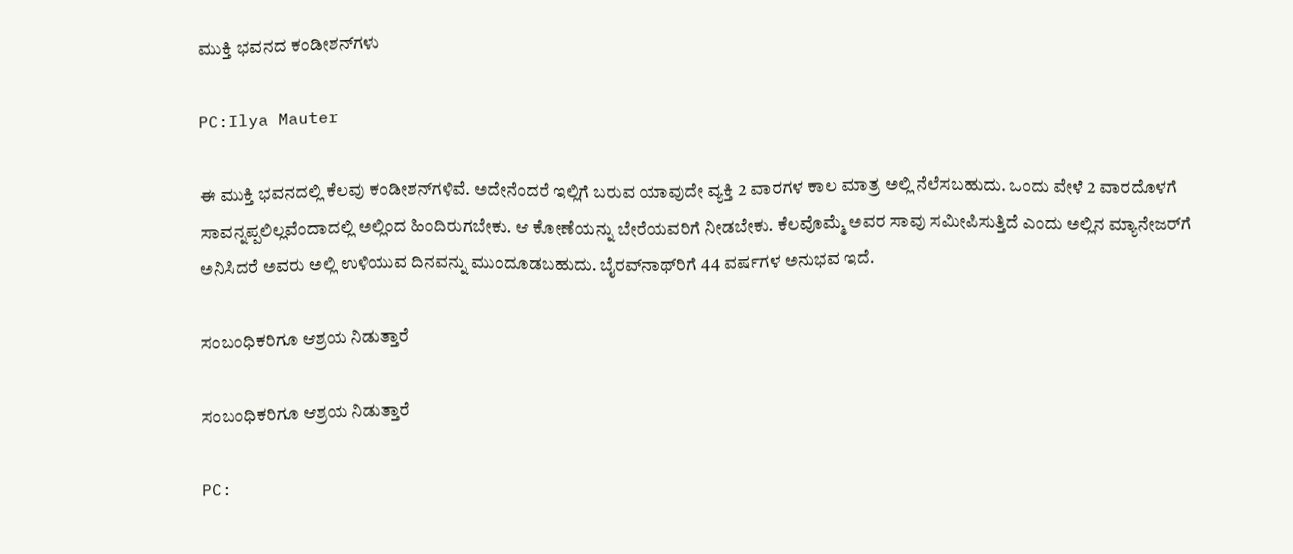ಮುಕ್ತಿ ಭವನದ ಕಂಡೀಶನ್‌ಗಳು

PC:Ilya Mauter

ಈ ಮುಕ್ತಿ ಭವನದಲ್ಲಿ ಕೆಲವು ಕಂಡೀಶನ್‌ಗಳಿವೆ. ಅದೇನೆಂದರೆ ಇಲ್ಲಿಗೆ ಬರುವ ಯಾವುದೇ ವ್ಯಕ್ತಿ 2 ವಾರಗಳ ಕಾಲ ಮಾತ್ರ ಅಲ್ಲಿ ನೆಲೆಸಬಹುದು. ಒಂದು ವೇಳೆ 2 ವಾರದೊಳಗೆ ಸಾವನ್ನಪ್ಪಲಿಲ್ಲವೆಂದಾದಲ್ಲಿ ಅಲ್ಲಿಂದ ಹಿಂದಿರುಗಬೇಕು. ಆ ಕೋಣೆಯನ್ನು ಬೇರೆಯವರಿಗೆ ನೀಡಬೇಕು. ಕೆಲವೊಮ್ಮೆ ಅವರ ಸಾವು ಸಮೀಪಿಸುತ್ತಿದೆ ಎಂದು ಅಲ್ಲಿನ ಮ್ಯಾನೇಜರ್‌ಗೆ ಅನಿಸಿದರೆ ಅವರು ಅಲ್ಲಿ ಉಳಿಯುವ ದಿನವನ್ನು ಮುಂದೂಡಬಹುದು. ಬೈರವ್‌ನಾಥ್‌ರಿಗೆ 44 ವರ್ಷಗಳ ಅನುಭವ ಇದೆ.

ಸಂಬಂಧಿಕರಿಗೂ ಆಶ್ರಯ ನಿಡುತ್ತಾರೆ

ಸಂಬಂಧಿಕರಿಗೂ ಆಶ್ರಯ ನಿಡುತ್ತಾರೆ

PC: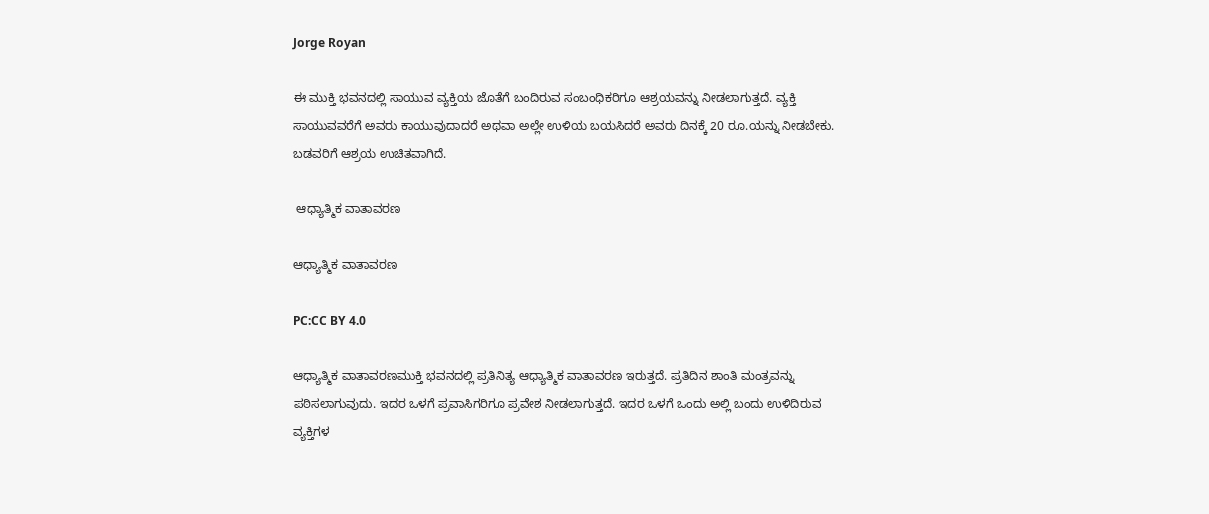Jorge Royan

ಈ ಮುಕ್ತಿ ಭವನದಲ್ಲಿ ಸಾಯುವ ವ್ಯಕ್ತಿಯ ಜೊತೆಗೆ ಬಂದಿರುವ ಸಂಬಂಧಿಕರಿಗೂ ಆಶ್ರಯವನ್ನು ನೀಡಲಾಗುತ್ತದೆ. ವ್ಯಕ್ತಿ ಸಾಯುವವರೆಗೆ ಅವರು ಕಾಯುವುದಾದರೆ ಅಥವಾ ಅಲ್ಲೇ ಉಳಿಯ ಬಯಸಿದರೆ ಅವರು ದಿನಕ್ಕೆ 20 ರೂ.ಯನ್ನು ನೀಡಬೇಕು. ಬಡವರಿಗೆ ಆಶ್ರಯ ಉಚಿತವಾಗಿದೆ.

 ಆಧ್ಯಾತ್ಮಿಕ ವಾತಾವರಣ

ಆಧ್ಯಾತ್ಮಿಕ ವಾತಾವರಣ

PC:CC BY 4.0

ಆಧ್ಯಾತ್ಮಿಕ ವಾತಾವರಣಮುಕ್ತಿ ಭವನದಲ್ಲಿ ಪ್ರತಿನಿತ್ಯ ಆಧ್ಯಾತ್ಮಿಕ ವಾತಾವರಣ ಇರುತ್ತದೆ. ಪ್ರತಿದಿನ ಶಾಂತಿ ಮಂತ್ರವನ್ನು ಪಠಿಸಲಾಗುವುದು. ಇದರ ಒಳಗೆ ಪ್ರವಾಸಿಗರಿಗೂ ಪ್ರವೇಶ ನೀಡಲಾಗುತ್ತದೆ. ಇದರ ಒಳಗೆ ಒಂದು ಅಲ್ಲಿ ಬಂದು ಉಳಿದಿರುವ ವ್ಯಕ್ತಿಗಳ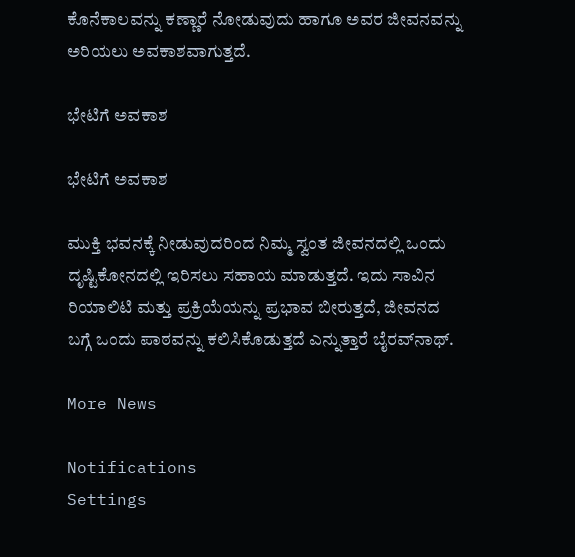ಕೊನೆಕಾಲವನ್ನು ಕಣ್ಣಾರೆ ನೋಡುವುದು ಹಾಗೂ ಅವರ ಜೀವನವನ್ನು ಅರಿಯಲು ಅವಕಾಶವಾಗುತ್ತದೆ.

ಭೇಟಿಗೆ ಅವಕಾಶ

ಭೇಟಿಗೆ ಅವಕಾಶ

ಮುಕ್ತಿ ಭವನಕ್ಕೆ ನೀಡುವುದರಿಂದ ನಿಮ್ಮ ಸ್ವಂತ ಜೀವನದಲ್ಲಿ ಒಂದು ದೃಷ್ಟಿಕೋನದಲ್ಲಿ ಇರಿಸಲು ಸಹಾಯ ಮಾಡುತ್ತದೆ. ಇದು ಸಾವಿನ ರಿಯಾಲಿಟಿ ಮತ್ತು ಪ್ರಕ್ರಿಯೆಯನ್ನು ಪ್ರಭಾವ ಬೀರುತ್ತದೆ, ಜೀವನದ ಬಗ್ಗೆ ಒಂದು ಪಾಠವನ್ನು ಕಲಿಸಿಕೊಡುತ್ತದೆ ಎನ್ನುತ್ತಾರೆ ಬೈರವ್‌ನಾಥ್.

More News

Notifications
Settings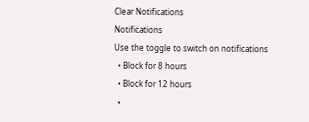Clear Notifications
Notifications
Use the toggle to switch on notifications
  • Block for 8 hours
  • Block for 12 hours
  •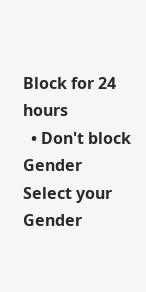Block for 24 hours
  • Don't block
Gender
Select your Gender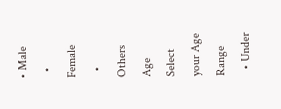• Male
  • Female
  • Others
Age
Select your Age Range
  • Under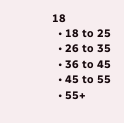18
  • 18 to 25
  • 26 to 35
  • 36 to 45
  • 45 to 55
  • 55+